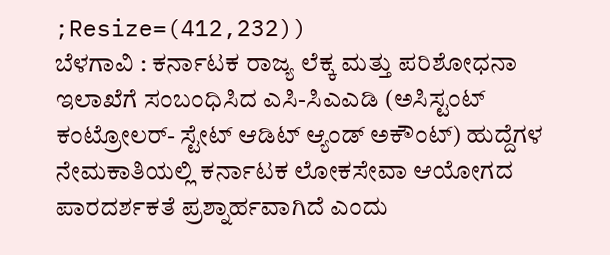;Resize=(412,232))
ಬೆಳಗಾವಿ : ಕರ್ನಾಟಕ ರಾಜ್ಯ ಲೆಕ್ಕ ಮತ್ತು ಪರಿಶೋಧನಾ ಇಲಾಖೆಗೆ ಸಂಬಂಧಿಸಿದ ಎಸಿ-ಸಿಎಎಡಿ (ಅಸಿಸ್ಟಂಟ್ ಕಂಟ್ರೋಲರ್- ಸ್ಟೇಟ್ ಆಡಿಟ್ ಆ್ಯಂಡ್ ಅಕೌಂಟ್) ಹುದ್ದೆಗಳ ನೇಮಕಾತಿಯಲ್ಲಿ ಕರ್ನಾಟಕ ಲೋಕಸೇವಾ ಆಯೋಗದ ಪಾರದರ್ಶಕತೆ ಪ್ರಶ್ನಾರ್ಹವಾಗಿದೆ ಎಂದು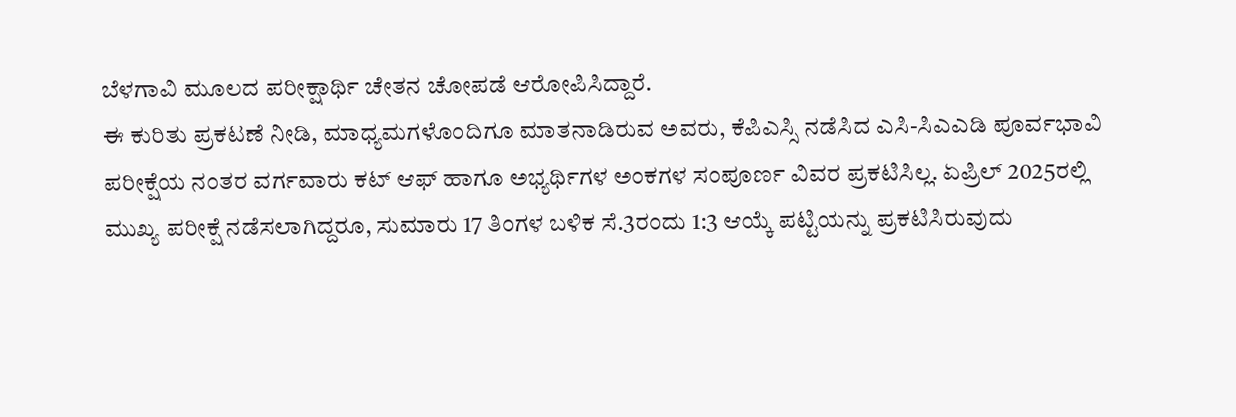ಬೆಳಗಾವಿ ಮೂಲದ ಪರೀಕ್ಷಾರ್ಥಿ ಚೇತನ ಚೋಪಡೆ ಆರೋಪಿಸಿದ್ದಾರೆ.
ಈ ಕುರಿತು ಪ್ರಕಟಣೆ ನೀಡಿ, ಮಾಧ್ಯಮಗಳೊಂದಿಗೂ ಮಾತನಾಡಿರುವ ಅವರು, ಕೆಪಿಎಸ್ಸಿ ನಡೆಸಿದ ಎಸಿ-ಸಿಎಎಡಿ ಪೂರ್ವಭಾವಿ ಪರೀಕ್ಷೆಯ ನಂತರ ವರ್ಗವಾರು ಕಟ್ ಆಫ್ ಹಾಗೂ ಅಭ್ಯರ್ಥಿಗಳ ಅಂಕಗಳ ಸಂಪೂರ್ಣ ವಿವರ ಪ್ರಕಟಿಸಿಲ್ಲ. ಏಪ್ರಿಲ್ 2025ರಲ್ಲಿ ಮುಖ್ಯ ಪರೀಕ್ಷೆ ನಡೆಸಲಾಗಿದ್ದರೂ, ಸುಮಾರು 17 ತಿಂಗಳ ಬಳಿಕ ಸೆ.3ರಂದು 1:3 ಆಯ್ಕೆ ಪಟ್ಟಿಯನ್ನು ಪ್ರಕಟಿಸಿರುವುದು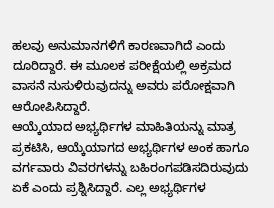ಹಲವು ಅನುಮಾನಗಳಿಗೆ ಕಾರಣವಾಗಿದೆ ಎಂದು ದೂರಿದ್ದಾರೆ. ಈ ಮೂಲಕ ಪರೀಕ್ಷೆಯಲ್ಲಿ ಅಕ್ರಮದ ವಾಸನೆ ನುಸುಳಿರುವುದನ್ನು ಅವರು ಪರೋಕ್ಷವಾಗಿ ಆರೋಪಿಸಿದ್ದಾರೆ.
ಆಯ್ಕೆಯಾದ ಅಭ್ಯರ್ಥಿಗಳ ಮಾಹಿತಿಯನ್ನು ಮಾತ್ರ ಪ್ರಕಟಿಸಿ, ಆಯ್ಕೆಯಾಗದ ಅಭ್ಯರ್ಥಿಗಳ ಅಂಕ ಹಾಗೂ ವರ್ಗವಾರು ವಿವರಗಳನ್ನು ಬಹಿರಂಗಪಡಿಸದಿರುವುದು ಏಕೆ ಎಂದು ಪ್ರಶ್ನಿಸಿದ್ದಾರೆ. ಎಲ್ಲ ಅಭ್ಯರ್ಥಿಗಳ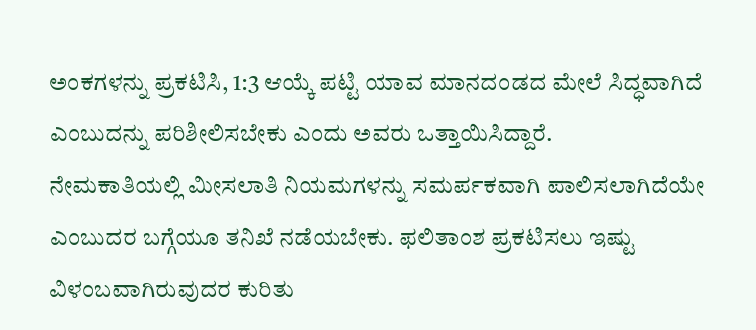ಅಂಕಗಳನ್ನು ಪ್ರಕಟಿಸಿ, 1:3 ಆಯ್ಕೆ ಪಟ್ಟಿ ಯಾವ ಮಾನದಂಡದ ಮೇಲೆ ಸಿದ್ಧವಾಗಿದೆ ಎಂಬುದನ್ನು ಪರಿಶೀಲಿಸಬೇಕು ಎಂದು ಅವರು ಒತ್ತಾಯಿಸಿದ್ದಾರೆ.
ನೇಮಕಾತಿಯಲ್ಲಿ ಮೀಸಲಾತಿ ನಿಯಮಗಳನ್ನು ಸಮರ್ಪಕವಾಗಿ ಪಾಲಿಸಲಾಗಿದೆಯೇ ಎಂಬುದರ ಬಗ್ಗೆಯೂ ತನಿಖೆ ನಡೆಯಬೇಕು. ಫಲಿತಾಂಶ ಪ್ರಕಟಿಸಲು ಇಷ್ಟು ವಿಳಂಬವಾಗಿರುವುದರ ಕುರಿತು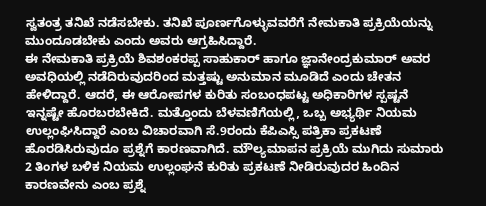ಸ್ವತಂತ್ರ ತನಿಖೆ ನಡೆಸಬೇಕು. ತನಿಖೆ ಪೂರ್ಣಗೊಳ್ಳುವವರೆಗೆ ನೇಮಕಾತಿ ಪ್ರಕ್ರಿಯೆಯನ್ನು ಮುಂದೂಡಬೇಕು ಎಂದು ಅವರು ಆಗ್ರಹಿಸಿದ್ದಾರೆ.
ಈ ನೇಮಕಾತಿ ಪ್ರಕ್ರಿಯೆ ಶಿವಶಂಕರಪ್ಪ ಸಾಹುಕಾರ್ ಹಾಗೂ ಜ್ಞಾನೇಂದ್ರಕುಮಾರ್ ಅವರ ಅವಧಿಯಲ್ಲಿ ನಡೆದಿರುವುದರಿಂದ ಮತ್ತಷ್ಟು ಅನುಮಾನ ಮೂಡಿದೆ ಎಂದು ಚೇತನ ಹೇಳಿದ್ದಾರೆ. ಆದರೆ, ಈ ಆರೋಪಗಳ ಕುರಿತು ಸಂಬಂಧಪಟ್ಟ ಅಧಿಕಾರಿಗಳ ಸ್ಪಷ್ಟನೆ ಇನ್ನಷ್ಟೇ ಹೊರಬರಬೇಕಿದೆ. ಮತ್ತೊಂದು ಬೆಳವಣಿಗೆಯಲ್ಲಿ, ಒಬ್ಬ ಅಭ್ಯರ್ಥಿ ನಿಯಮ ಉಲ್ಲಂಘಿಸಿದ್ದಾರೆ ಎಂಬ ವಿಚಾರವಾಗಿ ಸೆ.9ರಂದು ಕೆಪಿಎಸ್ಸಿ ಪತ್ರಿಕಾ ಪ್ರಕಟಣೆ ಹೊರಡಿಸಿರುವುದೂ ಪ್ರಶ್ನೆಗೆ ಕಾರಣವಾಗಿದೆ. ಮೌಲ್ಯಮಾಪನ ಪ್ರಕ್ರಿಯೆ ಮುಗಿದು ಸುಮಾರು 2 ತಿಂಗಳ ಬಳಿಕ ನಿಯಮ ಉಲ್ಲಂಘನೆ ಕುರಿತು ಪ್ರಕಟಣೆ ನೀಡಿರುವುದರ ಹಿಂದಿನ ಕಾರಣವೇನು ಎಂಬ ಪ್ರಶ್ನೆ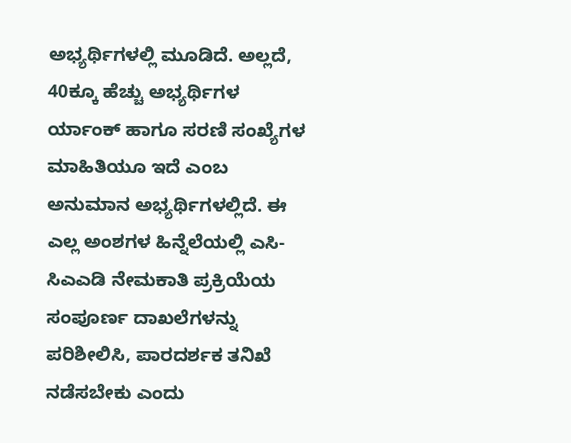ಅಭ್ಯರ್ಥಿಗಳಲ್ಲಿ ಮೂಡಿದೆ. ಅಲ್ಲದೆ, 40ಕ್ಕೂ ಹೆಚ್ಚು ಅಭ್ಯರ್ಥಿಗಳ ರ್ಯಾಂಕ್ ಹಾಗೂ ಸರಣಿ ಸಂಖ್ಯೆಗಳ ಮಾಹಿತಿಯೂ ಇದೆ ಎಂಬ ಅನುಮಾನ ಅಭ್ಯರ್ಥಿಗಳಲ್ಲಿದೆ. ಈ ಎಲ್ಲ ಅಂಶಗಳ ಹಿನ್ನೆಲೆಯಲ್ಲಿ ಎಸಿ-ಸಿಎಎಡಿ ನೇಮಕಾತಿ ಪ್ರಕ್ರಿಯೆಯ ಸಂಪೂರ್ಣ ದಾಖಲೆಗಳನ್ನು ಪರಿಶೀಲಿಸಿ, ಪಾರದರ್ಶಕ ತನಿಖೆ ನಡೆಸಬೇಕು ಎಂದು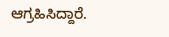ಆಗ್ರಹಿಸಿದ್ದಾರೆ.